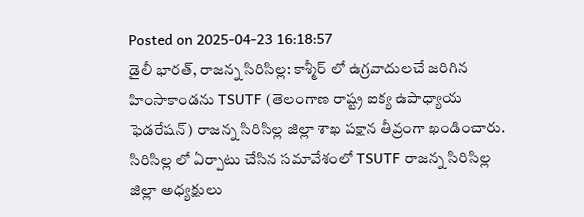Posted on 2025-04-23 16:18:57
డైలీ భారత్, రాజన్న సిరిసిల్ల: కాశ్మీర్ లో ఉగ్రవాదులచే జరిగిన హింసాకాండను TSUTF (తెలంగాణ రాష్ట్ర ఐక్య ఉపాధ్యాయ ఫెడరేషన్) రాజన్న సిరిసిల్ల జిల్లా శాఖ పక్షాన తీవ్రంగా ఖండించారు.
సిరిసిల్ల లో ఏర్పాటు చేసిన సమావేశంలో TSUTF రాజన్న సిరిసిల్ల జిల్లా అధ్యక్షులు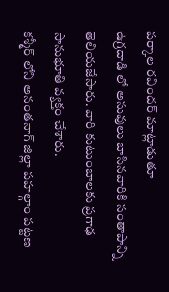పర్కాల రవిందర్ మాట్లాడుతూ
ఉగ్రదాడి లో అసువులు బాసినవారికి సంతాపాన్ని తెలియజేసారు. వారి కుటుంబాలకు ప్రగాఢ సానుభూతి వ్యక్తం చేశారు.
కశ్మీర్ లోని అనంతనాగ్ జిల్లా పహల్గాం పట్టణ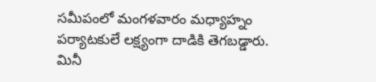సమీపంలో మంగళవారం మధ్యాహ్నం పర్యాటకులే లక్ష్యంగా దాడికి తెగబడ్డారు. మినీ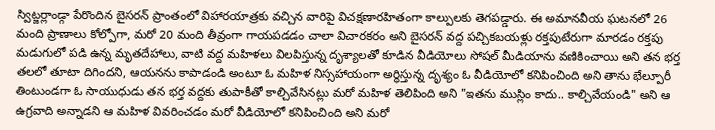స్విట్జర్లాండ్గా పేరొందిన బైసరన్ ప్రాంతంలో విహారయాత్రకు వచ్చిన వారిపై విచక్షణారహితంగా కాల్పులకు తెగపడ్డారు. ఈ అమానవీయ ఘటనలో 26 మంది ప్రాణాలు కోల్పోగా, మరో 20 మంది తీవ్రంగా గాయపడడం చాలా విచారకరం అని బైసరన్ వద్ద పచ్చికబయళ్లు రక్తపుటేరుగా మారడం రక్తపు మడుగులో పడి ఉన్న మృతదేహాలు, వాటి వద్ద మహిళలు విలపిస్తున్న దృశ్యాలతో కూడిన వీడియోలు సోషల్ మీడియాను వణికించాయి అని తన భర్త తలలో తూటా దిగిందని, ఆయనను కాపాడండి అంటూ ఓ మహిళ నిస్సహాయంగా అర్థిస్తున్న దృశ్యం ఓ వీడియోలో కనిపించింది అని తాను భేల్పూరీ తింటుండగా ఓ సాయుధుడు తన భర్త వద్దకు తుపాకీతో కాల్చివేసినట్లు మరో మహిళ తెలిపింది అని "ఇతను ముస్లిం కాదు.. కాల్చివేయండి" అని ఆ ఉగ్రవాది అన్నాడని ఆ మహిళ వివరించడం మరో వీడియోలో కనిపించింది అని మరో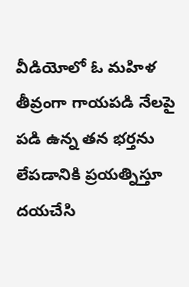వీడియోలో ఓ మహిళ తీవ్రంగా గాయపడి నేలపై పడి ఉన్న తన భర్తను లేపడానికి ప్రయత్నిస్తూ దయచేసి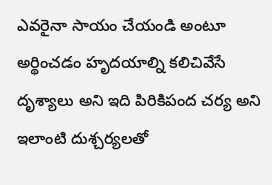ఎవరైనా సాయం చేయండి అంటూ అర్థించడం హృదయాల్ని కలిచివేసే దృశ్యాలు అని ఇది పిరికిపంద చర్య అని ఇలాంటి దుశ్చర్యలతో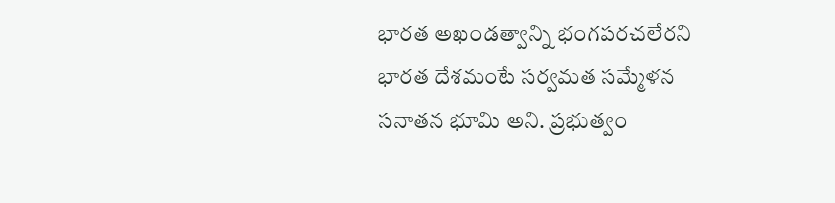భారత అఖండత్వాన్ని భంగపరచలేరని భారత దేశమంటే సర్వమత సమ్మేళన సనాతన భూమి అని. ప్రభుత్వం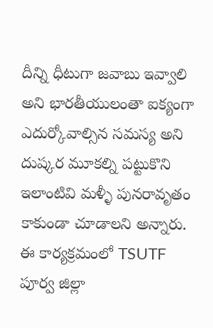దీన్ని ధీటుగా జవాబు ఇవ్వాలి అని భారతీయులంతా ఐక్యంగా ఎదుర్కోవాల్సిన సమస్య అని దుష్కర మూకల్ని పట్టుకొని ఇలాంటివి మళ్ళీ పునరావృతం కాకుండా చూడాలని అన్నారు.
ఈ కార్యక్రమంలో TSUTF పూర్వ జిల్లా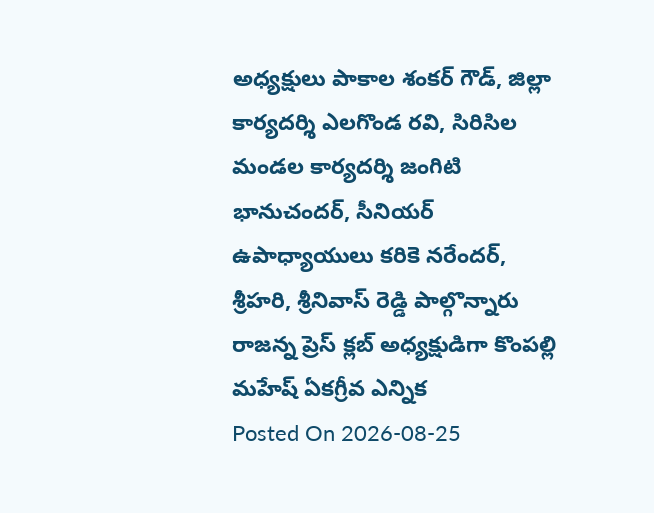అధ్యక్షులు పాకాల శంకర్ గౌడ్, జిల్లా కార్యదర్శి ఎలగొండ రవి, సిరిసిల మండల కార్యదర్శి జంగిటి భానుచందర్, సీనియర్ ఉపాధ్యాయులు కరికె నరేందర్, శ్రీహరి, శ్రీనివాస్ రెడ్డి పాల్గొన్నారు
రాజన్న ప్రెస్ క్లబ్ అధ్యక్షుడిగా కొంపల్లి మహేష్ ఏకగ్రీవ ఎన్నిక
Posted On 2026-08-25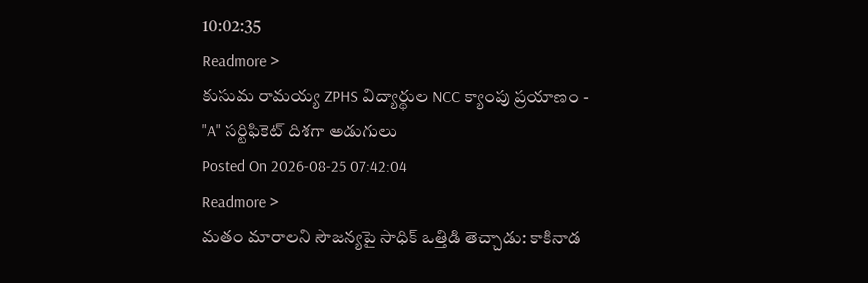10:02:35
Readmore >
కుసుమ రామయ్య ZPHS విద్యార్థుల NCC క్యాంపు ప్రయాణం - "A" సర్టిఫికెట్ దిశగా అడుగులు
Posted On 2026-08-25 07:42:04
Readmore >
మతం మారాలని సౌజన్యపై సాధిక్ ఒత్తిడి తెచ్చాడు: కాకినాడ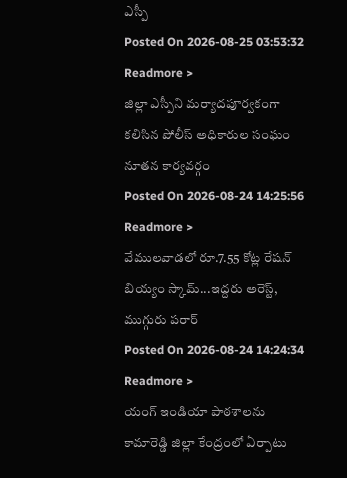ఎస్పీ
Posted On 2026-08-25 03:53:32
Readmore >
జిల్లా ఎస్పీని మర్యాదపూర్వకంగా కలిసిన పోలీస్ అధికారుల సంఘం నూతన కార్యవర్గం
Posted On 2026-08-24 14:25:56
Readmore >
వేములవాడలో రూ.7.55 కోట్ల రేషన్ బియ్యం స్కామ్...ఇద్దరు అరెస్ట్, ముగ్గురు పరార్
Posted On 2026-08-24 14:24:34
Readmore >
యంగ్ ఇండియా పాఠశాలను కామారెడ్డి జిల్లా కేంద్రంలో ఏర్పాటు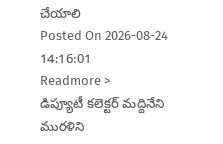చేయాలి
Posted On 2026-08-24 14:16:01
Readmore >
డిప్యూటీ కలెక్టర్ మద్దినేని మురళిని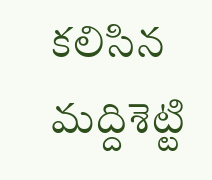కలిసిన మద్దిశెట్టి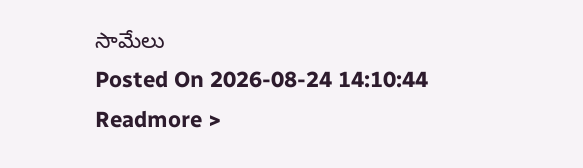సామేలు
Posted On 2026-08-24 14:10:44
Readmore >